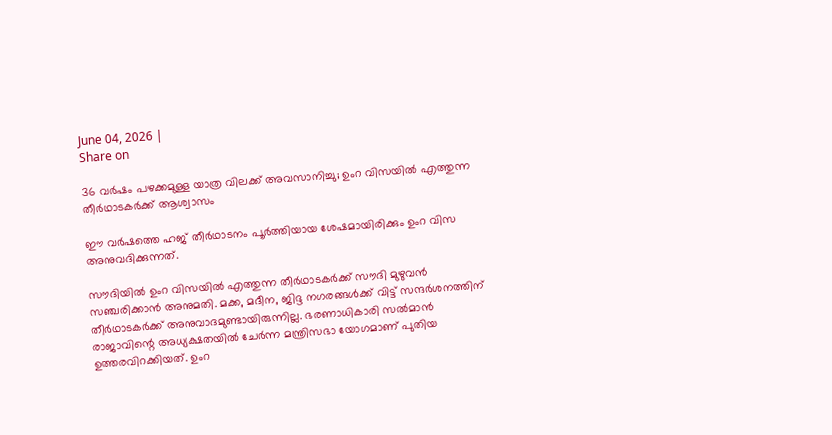June 04, 2026 |
Share on

36 വര്‍ഷം പഴക്കമുള്ള യാത്ര വിലക്ക് അവസാനിച്ചു; ഉംറ വിസയില്‍ എത്തുന്ന തീര്‍ഥാടകര്‍ക്ക് ആശ്വാസം

ഈ വര്‍ഷത്തെ ഹജ് തീര്‍ഥാടനം പൂര്‍ത്തിയായ ശേഷമായിരിക്കും ഉംറ വിസ അനുവദിക്കുന്നത്.

സൗദിയില്‍ ഉംറ വിസയില്‍ എത്തുന്ന തീര്‍ഥാടകര്‍ക്ക് സൗദി മുഴുവന്‍ സഞ്ചരിക്കാന്‍ അനുമതി. മക്ക, മദീന, ജിദ്ദ നഗരങ്ങള്‍ക്ക് വിട്ട് സന്ദര്‍ശനത്തിന് തീര്‍ഥാടകര്‍ക്ക് അനുവാദമുണ്ടായിരുന്നില്ല. ഭരണാധികാരി സല്‍മാന്‍ രാജാവിന്റെ അധ്യക്ഷതയില്‍ ചേര്‍ന്ന മന്ത്രിസഭാ യോഗമാണ് പുതിയ ഉത്തരവിറക്കിയത്. ഉംറ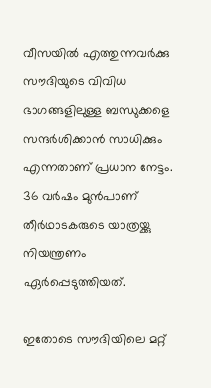വീസയില്‍ എത്തുന്നവര്‍ക്കു സൗദിയുടെ വിവിധ ഭാഗങ്ങളിലുള്ള ബന്ധുക്കളെ സന്ദര്‍ശിക്കാന്‍ സാധിക്കും എന്നതാണ് പ്രധാന നേട്ടം. 36 വര്‍ഷം മുന്‍പാണ് തീര്‍ഥാടകരുടെ യാത്രയ്ക്കു നിയന്ത്രണം ഏര്‍പ്പെടുത്തിയത്.

ഇതോടെ സൗദിയിലെ മറ്റ്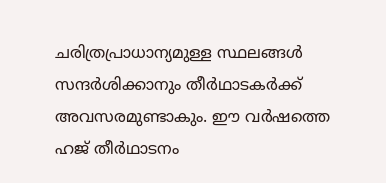ചരിത്രപ്രാധാന്യമുള്ള സ്ഥലങ്ങള്‍ സന്ദര്‍ശിക്കാനും തീര്‍ഥാടകര്‍ക്ക് അവസരമുണ്ടാകും. ഈ വര്‍ഷത്തെ ഹജ് തീര്‍ഥാടനം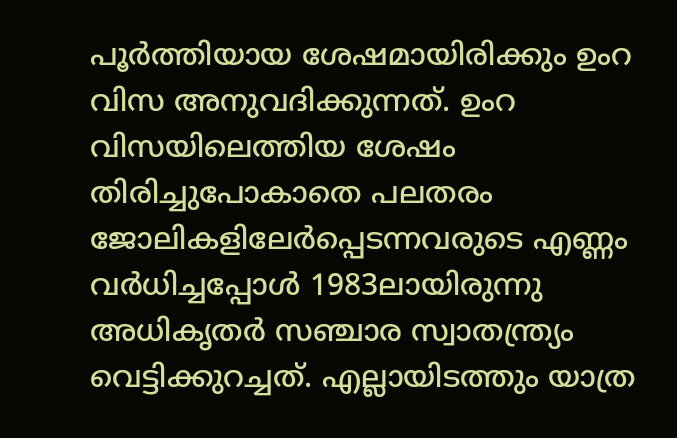പൂര്‍ത്തിയായ ശേഷമായിരിക്കും ഉംറ വിസ അനുവദിക്കുന്നത്. ഉംറ വിസയിലെത്തിയ ശേഷം തിരിച്ചുപോകാതെ പലതരം ജോലികളിലേര്‍പ്പെടന്നവരുടെ എണ്ണം വര്‍ധിച്ചപ്പോള്‍ 1983ലായിരുന്നു അധികൃതര്‍ സഞ്ചാര സ്വാതന്ത്ര്യം വെട്ടിക്കുറച്ചത്. എല്ലായിടത്തും യാത്ര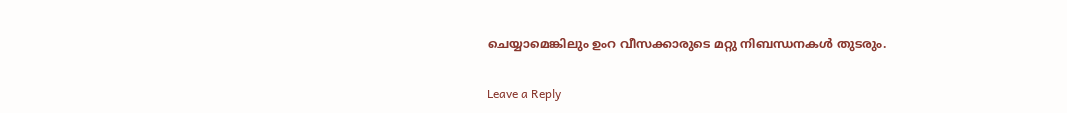ചെയ്യാമെങ്കിലും ഉംറ വീസക്കാരുടെ മറ്റു നിബന്ധനകള്‍ തുടരും.

Leave a Reply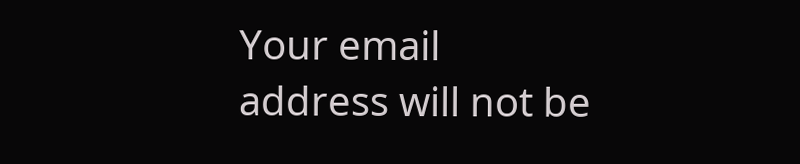Your email address will not be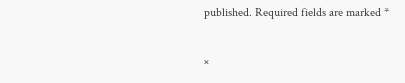published. Required fields are marked *

×